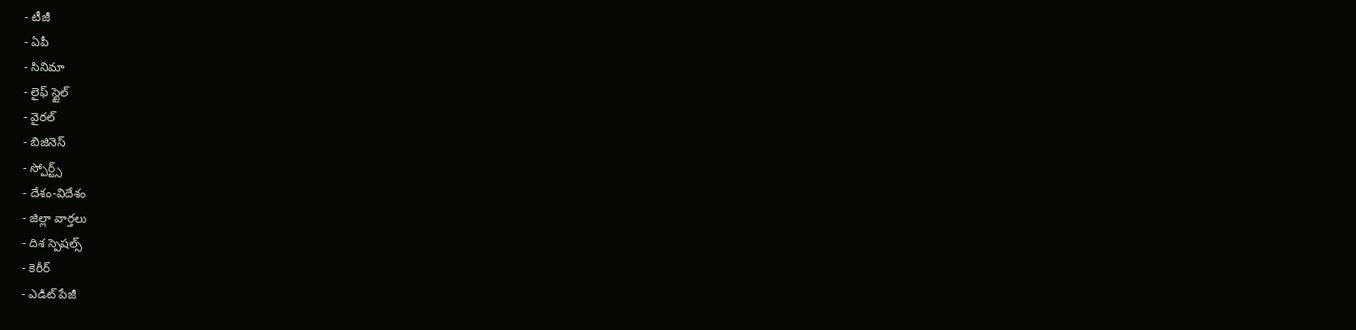- టీజీ
- ఏపీ
- సినిమా
- లైఫ్ స్టైల్
- వైరల్
- బిజినెస్
- స్పోర్ట్స్
- దేశం-విదేశం
- జిల్లా వార్తలు
- దిశ స్పెషల్స్
- కెరీర్
- ఎడిట్ పేజీ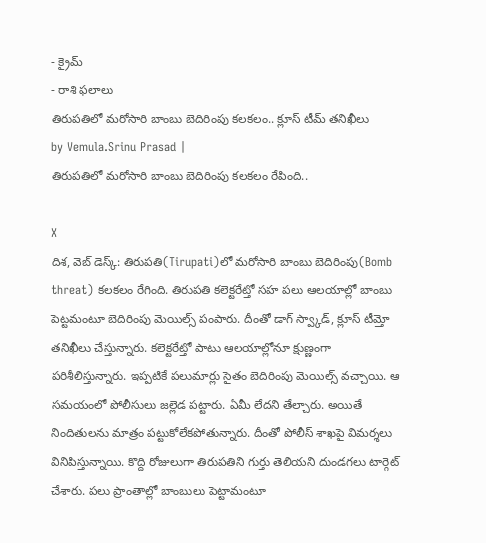- క్రైమ్
- రాశి ఫలాలు
తిరుపతిలో మరోసారి బాంబు బెదిరింపు కలకలం.. క్లూస్ టీమ్ తనిఖీలు
by Vemula.Srinu Prasad |
తిరుపతిలో మరోసారి బాంబు బెదిరింపు కలకలం రేపింది..

X
దిశ, వెబ్ డెస్క్: తిరుపతి(Tirupati)లో మరోసారి బాంబు బెదిరింపు(Bomb threat) కలకలం రేగింది. తిరుపతి కలెక్టరేట్తో సహ పలు ఆలయాల్లో బాంబు పెట్టమంటూ బెదిరింపు మెయిల్స్ పంపారు. దీంతో డాగ్ స్వ్కాడ్, క్లూస్ టీమ్తో తనిఖీలు చేస్తున్నారు. కలెక్టరేట్తో పాటు ఆలయాల్లోనూ క్షుణ్ణంగా పరిశీలిస్తున్నారు. ఇప్పటికే పలుమార్లు సైతం బెదిరింపు మెయిల్స్ వచ్చాయి. ఆ సమయంలో పోలీసులు జల్లెడ పట్టారు. ఏమీ లేదని తేల్చారు. అయితే నిందితులను మాత్రం పట్టుకోలేకపోతున్నారు. దీంతో పోలీస్ శాఖపై విమర్శలు వినిపిస్తున్నాయి. కొద్ది రోజులుగా తిరుపతిని గుర్తు తెలియని దుండగలు టార్గెట్ చేశారు. పలు ప్రాంతాల్లో బాంబులు పెట్టామంటూ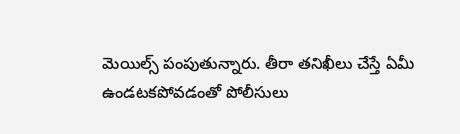మెయిల్స్ పంపుతున్నారు. తీరా తనిఖీలు చేస్తే ఏమీ ఉండటకపోవడంతో పోలీసులు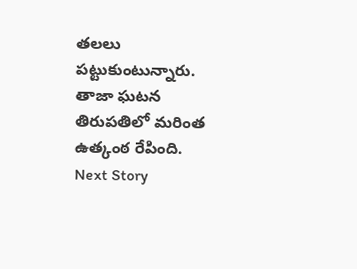తలలు పట్టుకుంటున్నారు. తాజా ఘటన తిరుపతిలో మరింత ఉత్కంఠ రేపింది.
Next Story